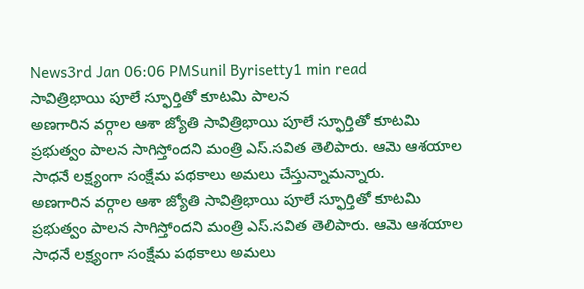News3rd Jan 06:06 PMSunil Byrisetty1 min read
సావిత్రిభాయి పూలే స్ఫూర్తితో కూటమి పాలన
అణగారిన వర్గాల ఆశా జ్యోతి సావిత్రిభాయి పూలే స్ఫూర్తితో కూటమి ప్రభుత్వం పాలన సాగిస్తోందని మంత్రి ఎస్.సవిత తెలిపారు. ఆమె ఆశయాల సాధనే లక్ష్యంగా సంక్షేమ పథకాలు అమలు చేస్తున్నామన్నారు.
అణగారిన వర్గాల ఆశా జ్యోతి సావిత్రిభాయి పూలే స్ఫూర్తితో కూటమి ప్రభుత్వం పాలన సాగిస్తోందని మంత్రి ఎస్.సవిత తెలిపారు. ఆమె ఆశయాల సాధనే లక్ష్యంగా సంక్షేమ పథకాలు అమలు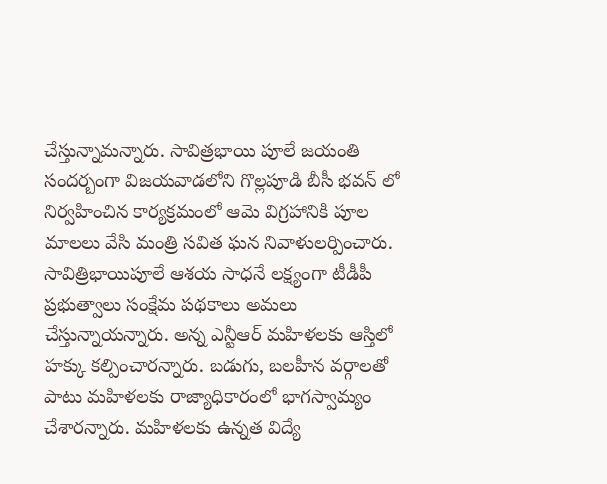చేస్తున్నామన్నారు. సావిత్రభాయి పూలే జయంతి సందర్బంగా విజయవాడలోని గొల్లపూడి బీసీ భవన్ లో నిర్వహించిన కార్యక్రమంలో ఆమె విగ్రహానికి పూల మాలలు వేసి మంత్రి సవిత ఘన నివాళులర్పించారు. సావిత్రిభాయిపూలే ఆశయ సాధనే లక్ష్యంగా టీడీపీ ప్రభుత్వాలు సంక్షేమ పథకాలు అమలు చేస్తున్నాయన్నారు. అన్న ఎన్టీఆర్ మహిళలకు ఆస్తిలో హక్కు కల్పించారన్నారు. బడుగు, బలహీన వర్గాలతో పాటు మహిళలకు రాజ్యాధికారంలో భాగస్వామ్యం చేశారన్నారు. మహిళలకు ఉన్నత విద్యే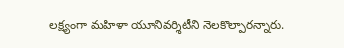లక్ష్యంగా మహిళా యూనివర్శిటీని నెలకొల్పారన్నారు.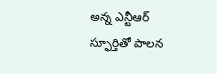అన్న ఎన్టీఆర్ స్ఫూర్తితో పాలన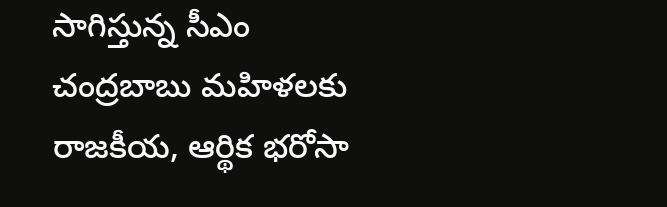సాగిస్తున్న సీఎం చంద్రబాబు మహిళలకు రాజకీయ, ఆర్థిక భరోసా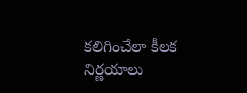కలిగించేలా కీలక నిర్ణయాలు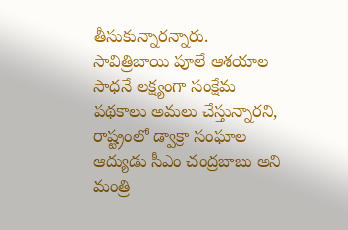తీసుకున్నారన్నారు. సావిత్రిబాయి పూలే ఆశయాల సాధనే లక్ష్యంగా సంక్షేమ పథకాలు అమలు చేస్తున్నారని, రాష్ట్రంలో డ్వాక్రా సంఘాల ఆద్యుడు సీఎం చంద్రబాబు అని మంత్రి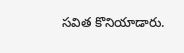సవిత కొనియాడారు.